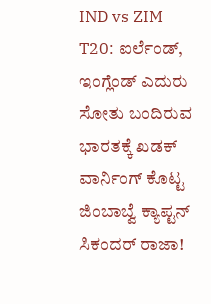IND vs ZIM T20: ಐರ್ಲೆಂಡ್, ಇಂಗ್ಲೆಂಡ್ ಎದುರು ಸೋತು ಬಂದಿರುವ ಭಾರತಕ್ಕೆ ಖಡಕ್ ವಾರ್ನಿಂಗ್ ಕೊಟ್ಟ ಜಿಂಬಾಬ್ವೆ ಕ್ಯಾಪ್ಟನ್ ಸಿಕಂದರ್ ರಾಜಾ!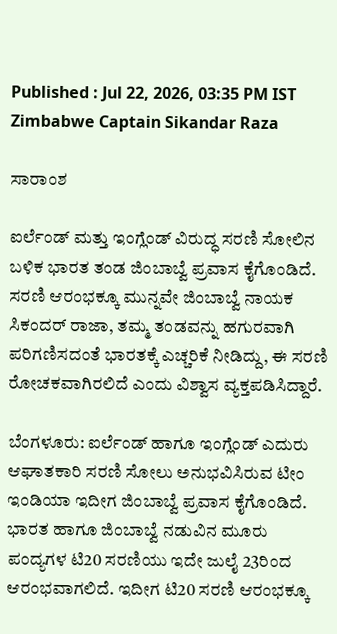Published : Jul 22, 2026, 03:35 PM IST
Zimbabwe Captain Sikandar Raza

ಸಾರಾಂಶ

ಐರ್ಲೆಂಡ್ ಮತ್ತು ಇಂಗ್ಲೆಂಡ್ ವಿರುದ್ಧ ಸರಣಿ ಸೋಲಿನ ಬಳಿಕ ಭಾರತ ತಂಡ ಜಿಂಬಾಬ್ವೆ ಪ್ರವಾಸ ಕೈಗೊಂಡಿದೆ. ಸರಣಿ ಆರಂಭಕ್ಕೂ ಮುನ್ನವೇ ಜಿಂಬಾಬ್ವೆ ನಾಯಕ ಸಿಕಂದರ್ ರಾಜಾ, ತಮ್ಮ ತಂಡವನ್ನು ಹಗುರವಾಗಿ ಪರಿಗಣಿಸದಂತೆ ಭಾರತಕ್ಕೆ ಎಚ್ಚರಿಕೆ ನೀಡಿದ್ದು, ಈ ಸರಣಿ ರೋಚಕವಾಗಿರಲಿದೆ ಎಂದು ವಿಶ್ವಾಸ ವ್ಯಕ್ತಪಡಿಸಿದ್ದಾರೆ.

ಬೆಂಗಳೂರು: ಐರ್ಲೆಂಡ್ ಹಾಗೂ ಇಂಗ್ಲೆಂಡ್ ಎದುರು ಆಘಾತಕಾರಿ ಸರಣಿ ಸೋಲು ಅನುಭವಿಸಿರುವ ಟೀಂ ಇಂಡಿಯಾ ಇದೀಗ ಜಿಂಬಾಬ್ವೆ ಪ್ರವಾಸ ಕೈಗೊಂಡಿದೆ. ಭಾರತ ಹಾಗೂ ಜಿಂಬಾಬ್ವೆ ನಡುವಿನ ಮೂರು ಪಂದ್ಯಗಳ ಟಿ20 ಸರಣಿಯು ಇದೇ ಜುಲೈ 23ರಿಂದ ಆರಂಭವಾಗಲಿದೆ. ಇದೀಗ ಟಿ20 ಸರಣಿ ಆರಂಭಕ್ಕೂ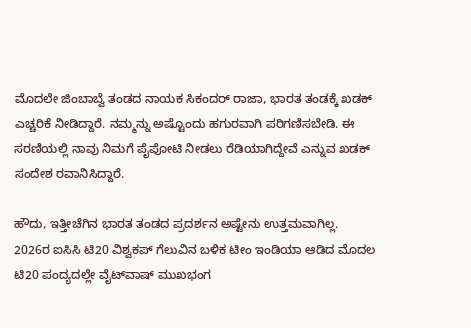ಮೊದಲೇ ಜಿಂಬಾಬ್ವೆ ತಂಡದ ನಾಯಕ ಸಿಕಂದರ್ ರಾಜಾ, ಭಾರತ ತಂಡಕ್ಕೆ ಖಡಕ್ ಎಚ್ಚರಿಕೆ ನೀಡಿದ್ದಾರೆ. ನಮ್ಮನ್ನು ಅಷ್ಟೊಂದು ಹಗುರವಾಗಿ ಪರಿಗಣಿಸಬೇಡಿ. ಈ ಸರಣಿಯಲ್ಲಿ ನಾವು ನಿಮಗೆ ಪೈಪೋಟಿ ನೀಡಲು ರೆಡಿಯಾಗಿದ್ದೇವೆ ಎನ್ನುವ ಖಡಕ್ ಸಂದೇಶ ರವಾನಿಸಿದ್ದಾರೆ.

ಹೌದು, ಇತ್ತೀಚೆಗಿನ ಭಾರತ ತಂಡದ ಪ್ರದರ್ಶನ ಅಷ್ಟೇನು ಉತ್ತಮವಾಗಿಲ್ಲ. 2026ರ ಐಸಿಸಿ ಟಿ20 ವಿಶ್ವಕಪ್ ಗೆಲುವಿನ ಬಳಿಕ ಟೀಂ ಇಂಡಿಯಾ ಆಡಿದ ಮೊದಲ ಟಿ20 ಪಂದ್ಯದಲ್ಲೇ ವೈಟ್‌ವಾಷ್ ಮುಖಭಂಗ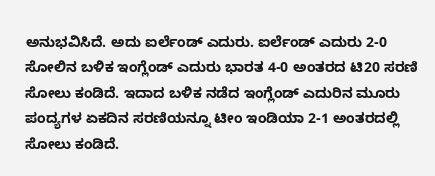ಅನುಭವಿಸಿದೆ. ಅದು ಐರ್ಲೆಂಡ್ ಎದುರು. ಐರ್ಲೆಂಡ್ ಎದುರು 2-0 ಸೋಲಿನ ಬಳಿಕ ಇಂಗ್ಲೆಂಡ್ ಎದುರು ಭಾರತ 4-0 ಅಂತರದ ಟಿ20 ಸರಣಿ ಸೋಲು ಕಂಡಿದೆ. ಇದಾದ ಬಳಿಕ ನಡೆದ ಇಂಗ್ಲೆಂಡ್ ಎದುರಿನ ಮೂರು ಪಂದ್ಯಗಳ ಏಕದಿನ ಸರಣಿಯನ್ನೂ ಟೀಂ ಇಂಡಿಯಾ 2-1 ಅಂತರದಲ್ಲಿ ಸೋಲು ಕಂಡಿದೆ.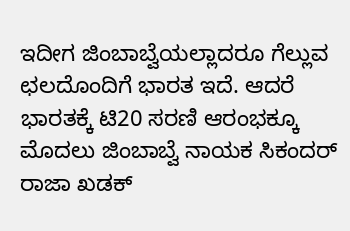ಇದೀಗ ಜಿಂಬಾಬ್ವೆಯಲ್ಲಾದರೂ ಗೆಲ್ಲುವ ಛಲದೊಂದಿಗೆ ಭಾರತ ಇದೆ. ಆದರೆ ಭಾರತಕ್ಕೆ ಟಿ20 ಸರಣಿ ಆರಂಭಕ್ಕೂ ಮೊದಲು ಜಿಂಬಾಬ್ವೆ ನಾಯಕ ಸಿಕಂದರ್ ರಾಜಾ ಖಡಕ್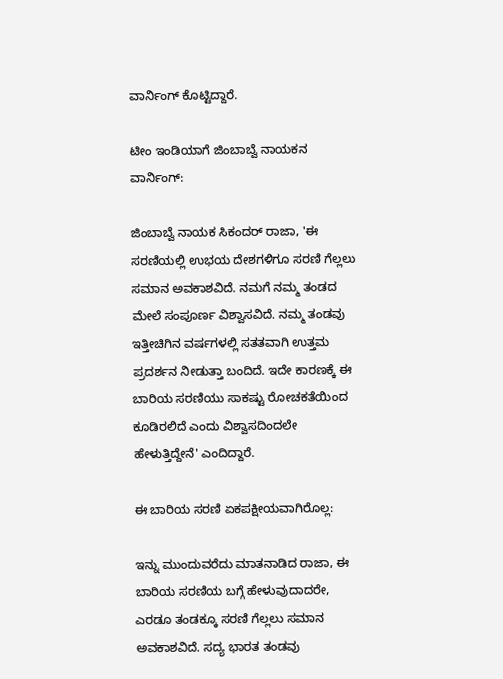ವಾರ್ನಿಂಗ್ ಕೊಟ್ಟಿದ್ದಾರೆ.

ಟೀಂ ಇಂಡಿಯಾಗೆ ಜಿಂಬಾಬ್ವೆ ನಾಯಕನ ವಾರ್ನಿಂಗ್:

ಜಿಂಬಾಬ್ವೆ ನಾಯಕ ಸಿಕಂದರ್ ರಾಜಾ, 'ಈ ಸರಣಿಯಲ್ಲಿ ಉಭಯ ದೇಶಗಳಿಗೂ ಸರಣಿ ಗೆಲ್ಲಲು ಸಮಾನ ಅವಕಾಶವಿದೆ. ನಮಗೆ ನಮ್ಮ ತಂಡದ ಮೇಲೆ ಸಂಪೂರ್ಣ ವಿಶ್ವಾಸವಿದೆ. ನಮ್ಮ ತಂಡವು ಇತ್ತೀಚಿಗಿನ ವರ್ಷಗಳಲ್ಲಿ ಸತತವಾಗಿ ಉತ್ತಮ ಪ್ರದರ್ಶನ ನೀಡುತ್ತಾ ಬಂದಿದೆ. ಇದೇ ಕಾರಣಕ್ಕೆ ಈ ಬಾರಿಯ ಸರಣಿಯು ಸಾಕಷ್ಟು ರೋಚಕತೆಯಿಂದ ಕೂಡಿರಲಿದೆ ಎಂದು ವಿಶ್ವಾಸದಿಂದಲೇ ಹೇಳುತ್ತಿದ್ದೇನೆ' ಎಂದಿದ್ದಾರೆ.

ಈ ಬಾರಿಯ ಸರಣಿ ಏಕಪಕ್ಷೀಯವಾಗಿರೊಲ್ಲ:

ಇನ್ನು ಮುಂದುವರೆದು ಮಾತನಾಡಿದ ರಾಜಾ, ಈ ಬಾರಿಯ ಸರಣಿಯ ಬಗ್ಗೆ ಹೇಳುವುದಾದರೇ, ಎರಡೂ ತಂಡಕ್ಕೂ ಸರಣಿ ಗೆಲ್ಲಲು ಸಮಾನ ಅವಕಾಶವಿದೆ. ಸದ್ಯ ಭಾರತ ತಂಡವು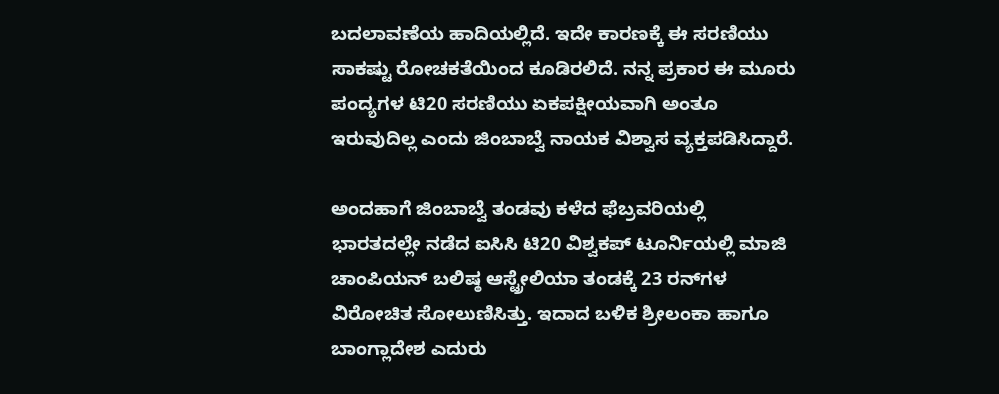ಬದಲಾವಣೆಯ ಹಾದಿಯಲ್ಲಿದೆ. ಇದೇ ಕಾರಣಕ್ಕೆ ಈ ಸರಣಿಯು ಸಾಕಷ್ಟು ರೋಚಕತೆಯಿಂದ ಕೂಡಿರಲಿದೆ. ನನ್ನ ಪ್ರಕಾರ ಈ ಮೂರು ಪಂದ್ಯಗಳ ಟಿ20 ಸರಣಿಯು ಏಕಪಕ್ಷೀಯವಾಗಿ ಅಂತೂ ಇರುವುದಿಲ್ಲ ಎಂದು ಜಿಂಬಾಬ್ವೆ ನಾಯಕ ವಿಶ್ವಾಸ ವ್ಯಕ್ತಪಡಿಸಿದ್ದಾರೆ.

ಅಂದಹಾಗೆ ಜಿಂಬಾಬ್ವೆ ತಂಡವು ಕಳೆದ ಫೆಬ್ರವರಿಯಲ್ಲಿ ಭಾರತದಲ್ಲೇ ನಡೆದ ಐಸಿಸಿ ಟಿ20 ವಿಶ್ವಕಪ್ ಟೂರ್ನಿಯಲ್ಲಿ ಮಾಜಿ ಚಾಂಪಿಯನ್ ಬಲಿಷ್ಠ ಆಸ್ಟ್ರೇಲಿಯಾ ತಂಡಕ್ಕೆ 23 ರನ್‌ಗಳ ವಿರೋಚಿತ ಸೋಲುಣಿಸಿತ್ತು. ಇದಾದ ಬಳಿಕ ಶ್ರೀಲಂಕಾ ಹಾಗೂ ಬಾಂಗ್ಲಾದೇಶ ಎದುರು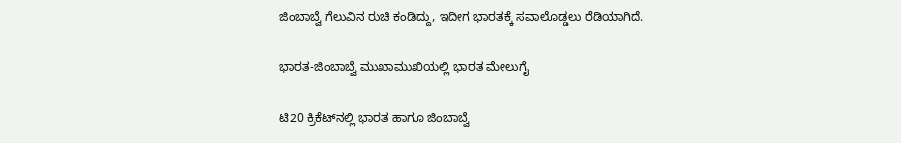ಜಿಂಬಾಬ್ವೆ ಗೆಲುವಿನ ರುಚಿ ಕಂಡಿದ್ದು, ಇದೀಗ ಭಾರತಕ್ಕೆ ಸವಾಲೊಡ್ಡಲು ರೆಡಿಯಾಗಿದೆ.

ಭಾರತ-ಜಿಂಬಾಬ್ವೆ ಮುಖಾಮುಖಿಯಲ್ಲಿ ಭಾರತ ಮೇಲುಗೈ

ಟಿ20 ಕ್ರಿಕೆಟ್‌ನಲ್ಲಿ ಭಾರತ ಹಾಗೂ ಜಿಂಬಾಬ್ವೆ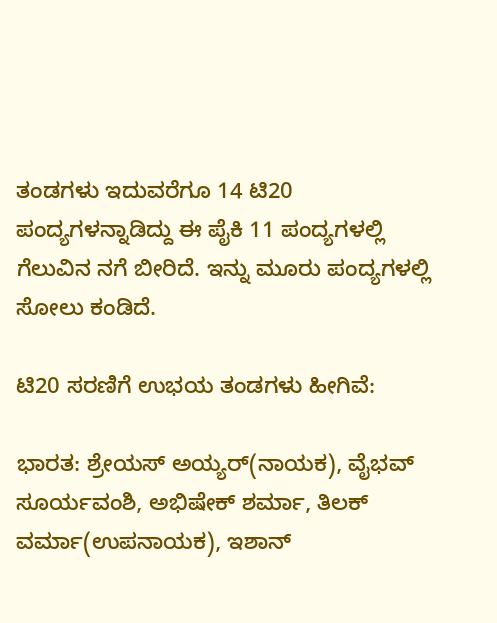ತಂಡಗಳು ಇದುವರೆಗೂ 14 ಟಿ20 ಪಂದ್ಯಗಳನ್ನಾಡಿದ್ದು ಈ ಪೈಕಿ 11 ಪಂದ್ಯಗಳಲ್ಲಿ ಗೆಲುವಿನ ನಗೆ ಬೀರಿದೆ. ಇನ್ನು ಮೂರು ಪಂದ್ಯಗಳಲ್ಲಿ ಸೋಲು ಕಂಡಿದೆ.

ಟಿ20 ಸರಣಿಗೆ ಉಭಯ ತಂಡಗಳು ಹೀಗಿವೆ:

ಭಾರತ: ಶ್ರೇಯಸ್ ಅಯ್ಯರ್(ನಾಯಕ), ವೈಭವ್ ಸೂರ್ಯವಂಶಿ, ಅಭಿಷೇಕ್ ಶರ್ಮಾ, ತಿಲಕ್ ವರ್ಮಾ(ಉಪನಾಯಕ), ಇಶಾನ್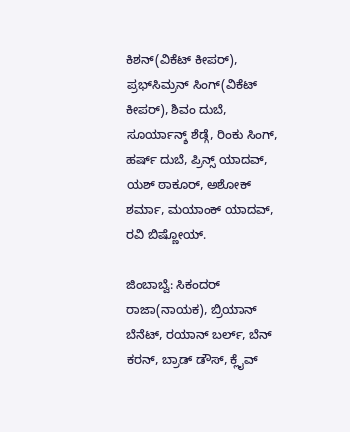ಕಿಶನ್(ವಿಕೆಟ್ ಕೀಪರ್), ಪ್ರಭ್‌ಸಿಮ್ರನ್ ಸಿಂಗ್(ವಿಕೆಟ್ ಕೀಪರ್), ಶಿವಂ ದುಬೆ, ಸೂರ್ಯಾನ್ಶ್‌ ಶೆಡ್ಗೆ, ರಿಂಕು ಸಿಂಗ್, ಹರ್ಷ್ ದುಬೆ, ಪ್ರಿನ್ಸ್ ಯಾದವ್, ಯಶ್ ಠಾಕೂರ್, ಅಶೋಕ್ ಶರ್ಮಾ, ಮಯಾಂಕ್ ಯಾದವ್, ರವಿ ಬಿಷ್ಣೋಯ್.

ಜಿಂಬಾಬ್ವೆ: ಸಿಕಂದರ್ ರಾಜಾ(ನಾಯಕ), ಬ್ರಿಯಾನ್ ಬೆನೆಟ್, ರಯಾನ್ ಬರ್ಲ್, ಬೆನ್ ಕರನ್, ಬ್ರಾಡ್ ಡೌಸ್, ಕ್ಲೈವ್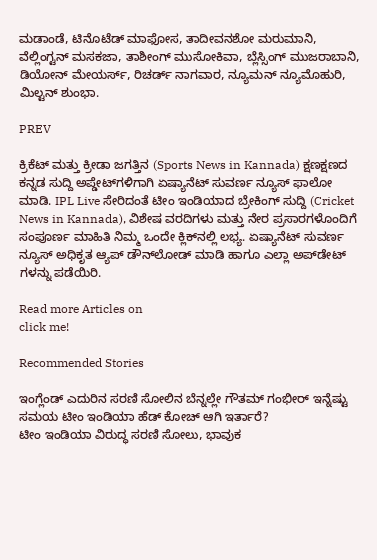ಮಡಾಂಡೆ, ಟಿನೊಟೆಡ್ ಮಾಫೋಸ, ತಾದೀವನಶೋ ಮರುಮಾನಿ, ವೆಲ್ಲಿಂಗ್ಟನ್ ಮಸಕಜಾ, ತಾಶೀಂಗ್ ಮುಸೋಕಿವಾ, ಬ್ಲೆಸ್ಸಿಂಗ್ ಮುಜರಾಬಾನಿ, ಡಿಯೋನ್ ಮೇಯರ್ಸ್‌, ರಿಚರ್ಡ್‌ ನಾಗವಾರ, ನ್ಯೂಮನ್ ನ್ಯೂಮೊಹುರಿ, ಮಿಲ್ಟನ್ ಶುಂಭಾ.

PREV

ಕ್ರಿಕೆಟ್ ಮತ್ತು ಕ್ರೀಡಾ ಜಗತ್ತಿನ (Sports News in Kannada) ಕ್ಷಣಕ್ಷಣದ ಕನ್ನಡ ಸುದ್ದಿ ಅಪ್ಡೇಟ್‌ಗಳಿಗಾಗಿ ಏಷ್ಯಾನೆಟ್ ಸುವರ್ಣ ನ್ಯೂಸ್‌ ಫಾಲೋ ಮಾಡಿ. IPL Live ಸೇರಿದಂತೆ ಟೀಂ ಇಂಡಿಯಾದ ಬ್ರೇಕಿಂಗ್ ಸುದ್ದಿ (Cricket News in Kannada), ವಿಶೇಷ ವರದಿಗಳು ಮತ್ತು ನೇರ ಪ್ರಸಾರಗಳೊಂದಿಗೆ ಸಂಪೂರ್ಣ ಮಾಹಿತಿ ನಿಮ್ಮ ಒಂದೇ ಕ್ಲಿಕ್‌ನಲ್ಲಿ ಲಭ್ಯ. ಏಷ್ಯಾನೆಟ್ ಸುವರ್ಣ ನ್ಯೂಸ್ ಅಧಿಕೃತ ಆ್ಯಪ್ ಡೌನ್‌ಲೋಡ್ ಮಾಡಿ ಹಾಗೂ ಎಲ್ಲಾ ಅಪ್‌ಡೇಟ್ ಗಳನ್ನು ಪಡೆಯಿರಿ.

Read more Articles on
click me!

Recommended Stories

ಇಂಗ್ಲೆಂಡ್ ಎದುರಿನ ಸರಣಿ ಸೋಲಿನ ಬೆನ್ನಲ್ಲೇ ಗೌತಮ್ ಗಂಭೀರ್ ಇನ್ನೆಷ್ಟು ಸಮಯ ಟೀಂ ಇಂಡಿಯಾ ಹೆಡ್ ಕೋಚ್ ಆಗಿ ಇರ್ತಾರೆ?
ಟೀಂ ಇಂಡಿಯಾ ವಿರುದ್ಧ ಸರಣಿ ಸೋಲು, ಭಾವುಕ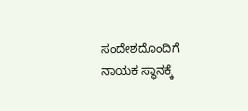ಸಂದೇಶದೊಂದಿಗೆ ನಾಯಕ ಸ್ಥಾನಕ್ಕೆ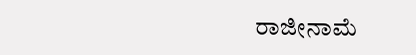ರಾಜೀನಾಮೆ